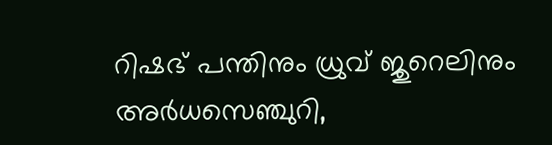റിഷഭ് പന്തിനും ധ്രുവ് ജുറെലിനും അര്‍ധസെഞ്ചുറി,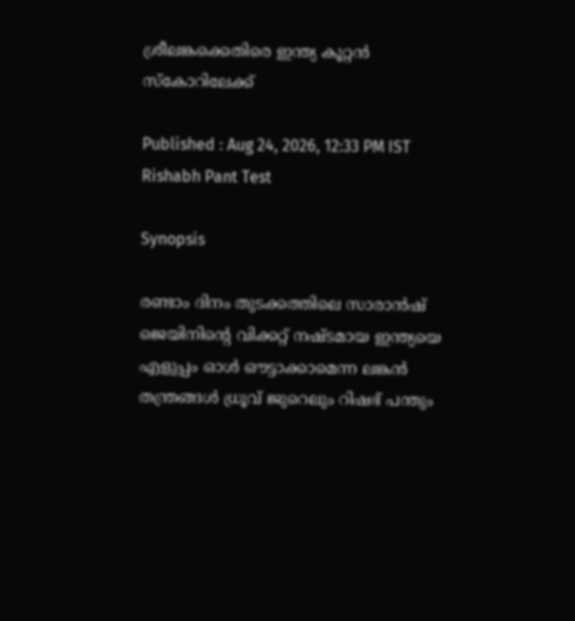ശ്രീലങ്കക്കെതിരെ ഇന്ത്യ കൂറ്റൻ സ്കോറിലേക്ക്

Published : Aug 24, 2026, 12:33 PM IST
Rishabh Pant Test

Synopsis

രണ്ടാം ദിനം തുടക്കത്തിലെ സാരാൻഷ് ജെയിനിന്‍റെ വിക്കറ്റ് നഷ്ടമായ ഇന്ത്യയെ എളുപ്പം ഓള്‍ ഔട്ടാക്കാമെന്ന ലങ്കൻ തന്ത്രങ്ങൾ ധ്രൂവ് ജുറെലും റിഷഭ് പന്തും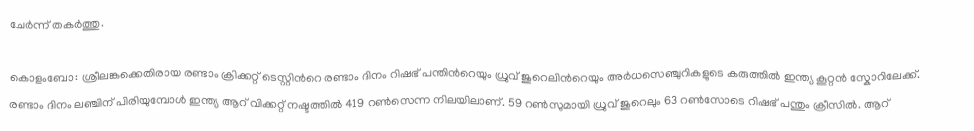ചേര്‍ന്ന് തകര്‍ത്തു.

കൊളംബോ: ശ്രീലങ്കക്കെതിരായ രണ്ടാം ക്രിക്കറ്റ് ടെസ്റ്റിന്‍റെ രണ്ടാം ദിനം റിഷഭ് പന്തിന്‍റെയും ധ്രുവ് ജുറെലിന്‍റെയും അര്‍ധസെഞ്ചുറികളുടെ കരുത്തില്‍ ഇന്ത്യ കൂറ്റൻ സ്കോറിലേക്ക്. രണ്ടാം ദിനം ലഞ്ചിന് പിരിയുമ്പോള്‍ ഇന്ത്യ ആറ് വിക്കറ്റ് നഷ്ടത്തില്‍ 419 റണ്‍സെന്ന നിലയിലാണ്. 59 റണ്‍സുമായി ധ്രുവ് ജുറെലും 63 റൺസോടെ റിഷഭ് പന്തും ക്രീസില്‍. ആറ്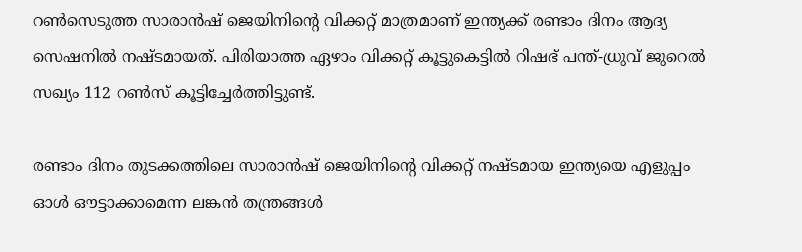റണ്‍സെടുത്ത സാരാന്‍ഷ് ജെയിനിന്‍റെ വിക്കറ്റ് മാത്രമാണ് ഇന്ത്യക്ക് രണ്ടാം ദിനം ആദ്യ സെഷനില്‍ നഷ്ടമായത്. പിരിയാത്ത ഏഴാം വിക്കറ്റ് കൂട്ടുകെട്ടിൽ റിഷഭ് പന്ത്-ധ്രുവ് ജുറെല്‍ സഖ്യം 112 റണ്‍സ് കൂട്ടിച്ചേര്‍ത്തിട്ടുണ്ട്.

രണ്ടാം ദിനം തുടക്കത്തിലെ സാരാൻഷ് ജെയിനിന്‍റെ വിക്കറ്റ് നഷ്ടമായ ഇന്ത്യയെ എളുപ്പം ഓള്‍ ഔട്ടാക്കാമെന്ന ലങ്കൻ തന്ത്രങ്ങൾ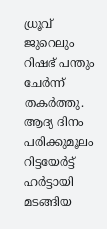ധ്രൂവ് ജുറെലും റിഷഭ് പന്തും ചേര്‍ന്ന് തകര്‍ത്തു. ആദ്യ ദിനം പരിക്കുമൂലം റിട്ടയേര്‍ട്ട് ഹര്‍ട്ടായി മടങ്ങിയ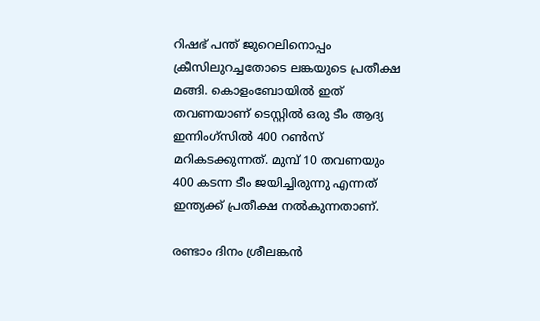റിഷഭ് പന്ത് ജുറെലിനൊപ്പം ക്രീസിലുറച്ചതോടെ ലങ്കയുടെ പ്രതീക്ഷ മങ്ങി. കൊളംബോയില്‍ ഇത് തവണയാണ് ടെസ്റ്റില്‍ ഒരു ടീം ആദ്യ ഇന്നിംഗ്സില്‍ 400 റൺസ് മറികടക്കുന്നത്. മുമ്പ് 10 തവണയും 400 കടന്ന ടീം ജയിച്ചിരുന്നു എന്നത് ഇന്ത്യക്ക് പ്രതീക്ഷ നല്‍കുന്നതാണ്.

രണ്ടാം ദിനം ശ്രീലങ്കൻ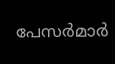പേസര്‍മാര്‍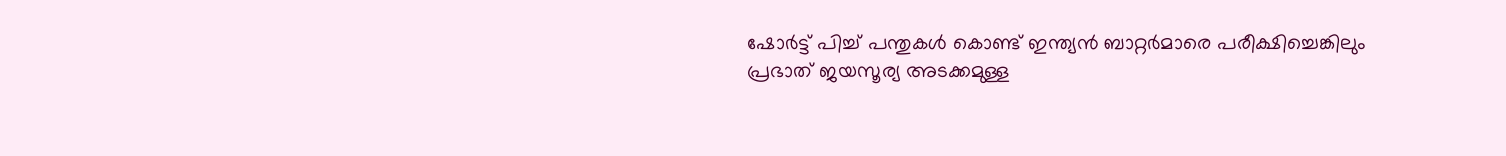ഷോര്‍ട്ട് പിച്ച് പന്തുകള്‍ കൊണ്ട് ഇന്ത്യൻ ബാറ്റര്‍മാരെ പരീക്ഷിച്ചെങ്കിലും പ്രഭാത് ജയസൂര്യ അടക്കമുള്ള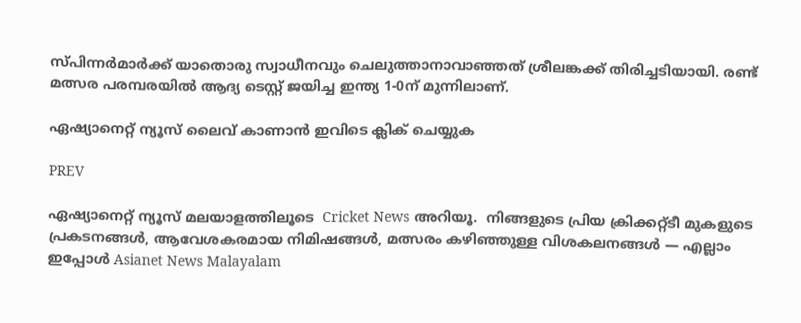സ്പിന്നര്‍മാര്‍ക്ക് യാതൊരു സ്വാധീനവും ചെലുത്താനാവാഞ്ഞത് ശ്രീലങ്കക്ക് തിരിച്ചടിയായി. രണ്ട് മത്സര പരമ്പരയില്‍ ആദ്യ ടെസ്റ്റ് ജയിച്ച ഇന്ത്യ 1-0ന് മുന്നിലാണ്.

ഏഷ്യാനെറ്റ് ന്യൂസ് ലൈവ് കാണാന്‍ ഇവിടെ ക്ലിക് ചെയ്യുക

PREV

ഏഷ്യാനെറ്റ് ന്യൂസ് മലയാളത്തിലൂടെ  Cricket News അറിയൂ.  നിങ്ങളുടെ പ്രിയ ക്രിക്കറ്റ്ടീ മുകളുടെ പ്രകടനങ്ങൾ, ആവേശകരമായ നിമിഷങ്ങൾ, മത്സരം കഴിഞ്ഞുള്ള വിശകലനങ്ങൾ — എല്ലാം ഇപ്പോൾ Asianet News Malayalam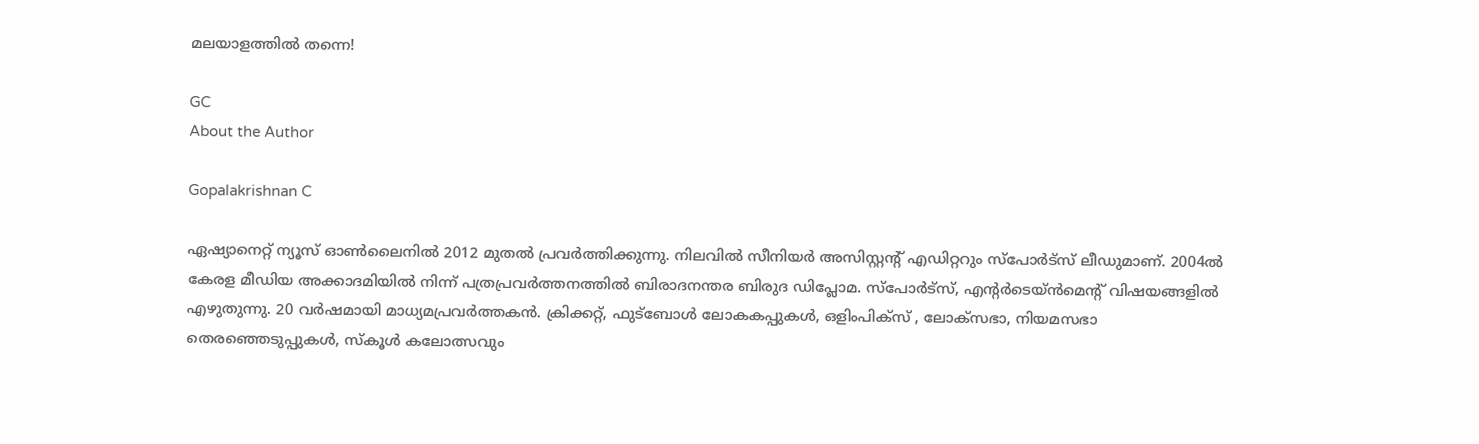മലയാളത്തിൽ തന്നെ!

GC
About the Author

Gopalakrishnan C

ഏഷ്യാനെറ്റ് ന്യൂസ് ഓണ്‍ലൈനില്‍ 2012 മുതല്‍ പ്രവര്‍ത്തിക്കുന്നു. നിലവില്‍ സീനിയര്‍ അസിസ്റ്റന്‍റ് എഡിറ്ററും സ്പോർട്സ് ലീഡുമാണ്. 2004ൽ കേരള മീഡിയ അക്കാദമിയില്‍ നിന്ന് പത്രപ്രവര്‍ത്തനത്തില്‍ ബിരാദനന്തര ബിരുദ ഡിപ്ലോമ. സ്പോര്‍ട്സ്, എന്‍റര്‍ടെയ്ൻമെന്‍റ് വിഷയങ്ങളില്‍ എഴുതുന്നു. 20 വര്‍ഷമായി മാധ്യമപ്രവര്‍ത്തകൻ. ക്രിക്കറ്റ്, ഫുട്ബോള്‍ ലോകകപ്പുകൾ, ഒളിംപിക്സ് , ലോക്സഭാ, നിയമസഭാ തെരഞ്ഞെടുപ്പുകള്‍, സ്കൂള്‍ കലോത്സവും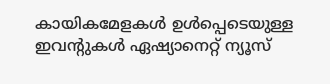കായികമേളകള്‍ ഉള്‍പ്പെടെയുള്ള ഇവന്‍റുകള്‍ ഏഷ്യാനെറ്റ് ന്യൂസ്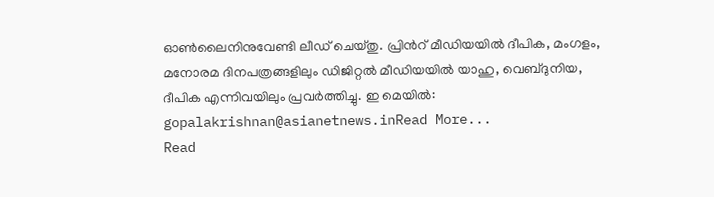ഓണ്‍ലൈനിനുവേണ്ടി ലീഡ് ചെയ്തു. പ്രിന്‍റ് മീഡിയയില്‍ ദീപിക, മംഗളം, മനോരമ ദിനപത്രങ്ങളിലും ഡിജിറ്റൽ മീഡിയയില്‍ യാഹു, വെബ്ദുനിയ, ദീപിക എന്നിവയിലും പ്രവര്‍ത്തിച്ചു. ഇ മെയില്‍: gopalakrishnan@asianetnews.inRead More...
Read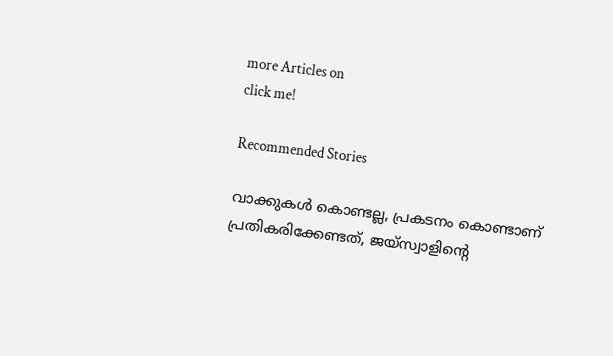more Articles on
click me!

Recommended Stories

വാക്കുകള്‍ കൊണ്ടല്ല, പ്രകടനം കൊണ്ടാണ് പ്രതികരിക്കേണ്ടത്, ജയ്സ്വാളിന്‍റെ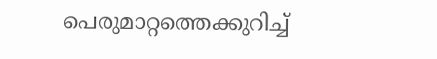പെരുമാറ്റത്തെക്കുറിച്ച്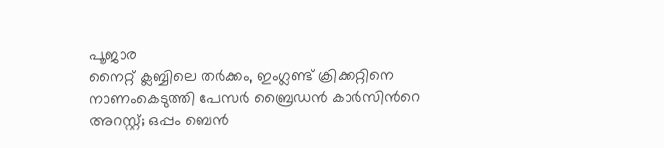പൂജാര
നൈറ്റ് ക്ലബ്ബിലെ തർക്കം, ഇംഗ്ലണ്ട് ക്രിക്കറ്റിനെ നാണംകെടുത്തി പേസർ ബ്രൈഡൻ കാർസിന്‍റെ അറസ്റ്റ്; ഒപ്പം ബെൻ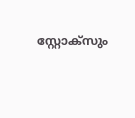സ്റ്റോക്സും